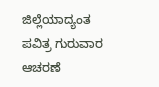ಜಿಲ್ಲೆಯಾದ್ಯಂತ ಪವಿತ್ರ ಗುರುವಾರ ಆಚರಣೆ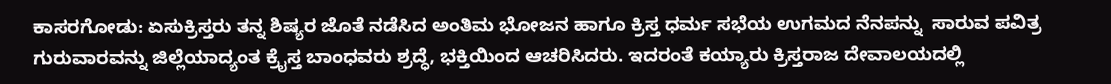ಕಾಸರಗೋಡು: ಏಸುಕ್ರಿಸ್ತರು ತನ್ನ ಶಿಷ್ಯರ ಜೊತೆ ನಡೆಸಿದ ಅಂತಿಮ ಭೋಜನ ಹಾಗೂ ಕ್ರಿಸ್ತ ಧರ್ಮ ಸಭೆಯ ಉಗಮದ ನೆನಪನ್ನು  ಸಾರುವ ಪವಿತ್ರ ಗುರುವಾರವನ್ನು ಜಿಲ್ಲೆಯಾದ್ಯಂತ ಕ್ರೈಸ್ತ ಬಾಂಧವರು ಶ್ರದ್ಧೆ, ಭಕ್ತಿಯಿಂದ ಆಚರಿಸಿದರು. ಇದರಂತೆ ಕಯ್ಯಾರು ಕ್ರಿಸ್ತರಾಜ ದೇವಾಲಯದಲ್ಲಿ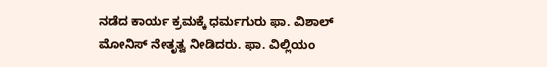ನಡೆದ ಕಾರ್ಯ ಕ್ರಮಕ್ಕೆ ಧರ್ಮಗುರು ಫಾ. ವಿಶಾಲ್ ಮೋನಿಸ್ ನೇತೃತ್ವ ನೀಡಿದರು. ಫಾ. ವಿಲ್ಲಿಯಂ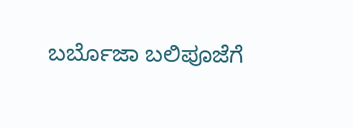ಬರ್ಬೊಜಾ ಬಲಿಪೂಜೆಗೆ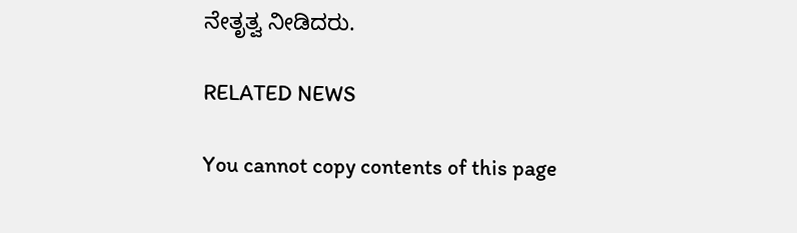ನೇತೃತ್ವ ನೀಡಿದರು.

RELATED NEWS

You cannot copy contents of this page